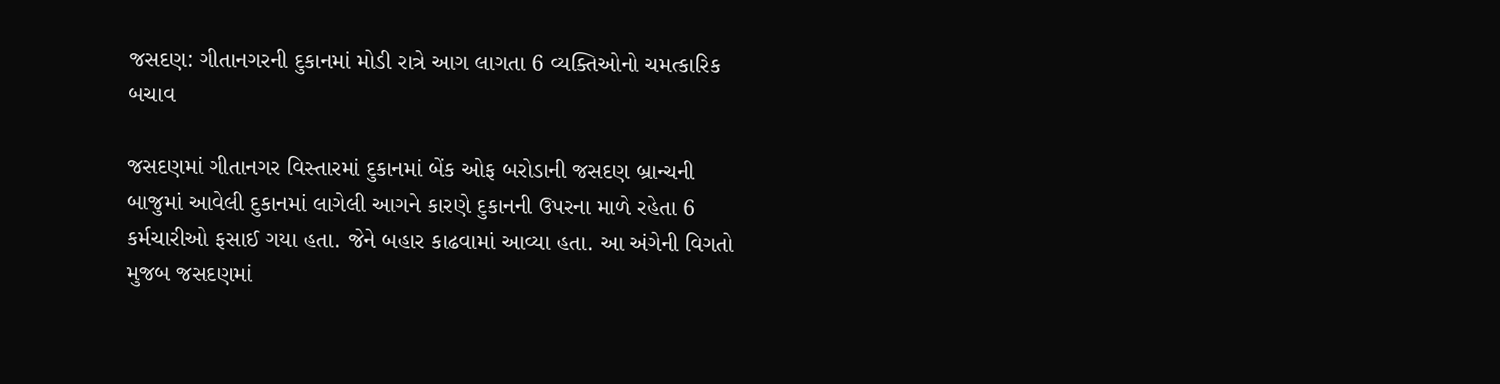જસદણ: ગીતાનગરની દુકાનમાં મોડી રાત્રે આગ લાગતા 6 વ્યક્તિઓનો ચમત્કારિક બચાવ

જસદણમાં ગીતાનગર વિસ્તારમાં દુકાનમાં બેંક ઓફ બરોડાની જસદણ બ્રાન્ચની બાજુમાં આવેલી દુકાનમાં લાગેલી આગને કારણે દુકાનની ઉપરના માળે રહેતા 6 કર્મચારીઓ ફસાઈ ગયા હતા. જેને બહાર કાઢવામાં આવ્યા હતા. આ અંગેની વિગતો મુજબ જસદણમાં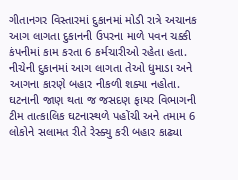ગીતાનગર વિસ્તારમાં દુકાનમાં મોડી રાત્રે અચાનક આગ લાગતા દુકાનની ઉપરના માળે પવન ચક્કી કંપનીમાં કામ કરતા 6 કર્મચારીઓ રહેતા હતા. નીચેની દુકાનમાં આગ લાગતા તેઓ ધુમાડા અને આગના કારણે બહાર નીકળી શક્યા નહોતા. ઘટનાની જાણ થતા જ જસદણ ફાયર વિભાગની ટીમ તાત્કાલિક ઘટનાસ્થળે પહોંચી અને તમામ 6 લોકોને સલામત રીતે રેસ્ક્યુ કરી બહાર કાઢ્યા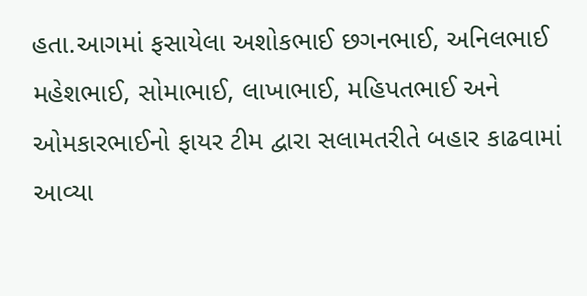હતા.આગમાં ફસાયેલા અશોકભાઈ છગનભાઈ, અનિલભાઈ મહેશભાઈ, સોમાભાઈ, લાખાભાઈ, મહિપતભાઈ અને ઓમકારભાઈનો ફાયર ટીમ દ્વારા સલામતરીતે બહાર કાઢવામાં આવ્યા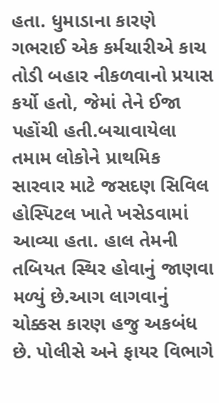હતા. ધુમાડાના કારણે ગભરાઈ એક કર્મચારીએ કાચ તોડી બહાર નીકળવાનો પ્રયાસ કર્યો હતો, જેમાં તેને ઈજા પહોંચી હતી.બચાવાયેલા તમામ લોકોને પ્રાથમિક સારવાર માટે જસદણ સિવિલ હોસ્પિટલ ખાતે ખસેડવામાં આવ્યા હતા. હાલ તેમની તબિયત સ્થિર હોવાનું જાણવા મળ્યું છે.આગ લાગવાનું ચોક્કસ કારણ હજુ અકબંધ છે. પોલીસે અને ફાયર વિભાગે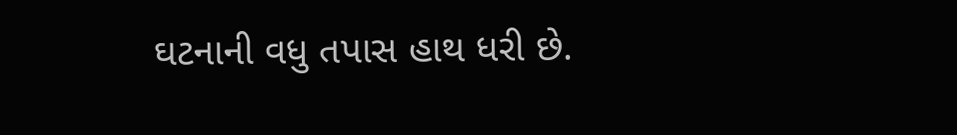ઘટનાની વધુ તપાસ હાથ ધરી છે.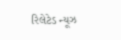રિલેટેડ ન્યૂઝ